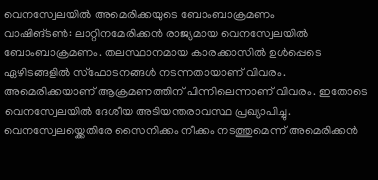വെനസ്വേലയിൽ അമെരിക്കയുടെ ബോംബാക്രമണം
വാഷിങ്ടൺ: ലാറ്റിനമേരിക്കൻ രാജ്യമായ വെനസ്വേലയിൽ ബോംബാക്രമണം. തലസ്ഥാനമായ കാരക്കാസിൽ ഉൾപ്പെടെ ഏഴിടങ്ങളിൽ സ്ഫോടനങ്ങൾ നടന്നതായാണ് വിവരം. അമെരിക്കയാണ് ആക്രമണത്തിന് പിന്നിലെന്നാണ് വിവരം. ഇതോടെ വെനസ്വേലയിൽ ദേശീയ അടിയന്തരാവസ്ഥ പ്രഖ്യാപിച്ചു. വെനസ്വേലയ്ക്കെതിരേ സൈനിക്കം നീക്കം നടത്തുമെന്ന് അമെരിക്കൻ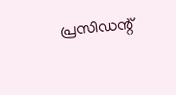പ്രസിഡന്റ്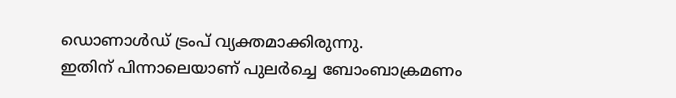ഡൊണാൾഡ് ട്രംപ് വ്യക്തമാക്കിരുന്നു.
ഇതിന് പിന്നാലെയാണ് പുലർച്ചെ ബോംബാക്രമണം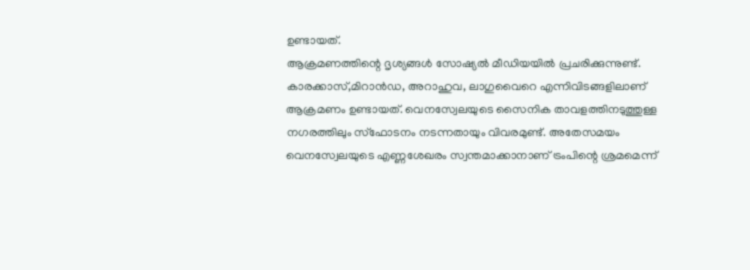ഉണ്ടായത്.
ആക്രമണത്തിന്റെ ദൃശ്യങ്ങൾ സോഷ്യൽ മീഡിയയിൽ പ്രചരിക്കുന്നുണ്ട്. കാരക്കാസ്,മിറാൻഡ, അറാഹുവ, ലാഗുവൈറെ എന്നിവിടങ്ങളിലാണ് ആക്രമണം ഉണ്ടായത്. വെനസ്വേലയുടെ സൈനിക താവളത്തിനടുത്തുള്ള നഗരത്തിലും സ്ഫോടനം നടന്നതായും വിവരമുണ്ട്. അതേസമയം വെനസ്വേലയുടെ എണ്ണശേഖരം സ്വന്തമാക്കാനാണ് ട്രംപിന്റെ ശ്രമമെന്ന്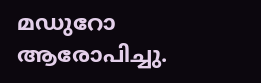മഡുറോ ആരോപിച്ചു.